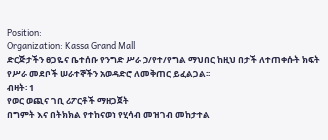Position:
Organization: Kassa Grand Mall
ድርጅታችን ፀጋዬና ቤተሰቡ የንግድ ሥራ ኃ/የተ/የግል ማህበር ከዚህ በታች ለተጠቀሱት ክፍት የሥራ መደቦች ሠራተኞችን አወዳድሮ ለመቅጠር ይፈልጋል፡፡
ብዛት፡ 1
የወር ወጪና ገቢ ሪፖርቶች ማዘጋጀት
በግምት እና በትክክል የተከናወነ የሂሳብ መዝገብ መከታተል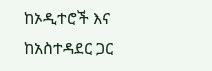ከኦዲተሮች እና ከአስተዳደር ጋር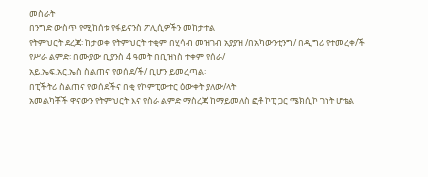መስራት
በንግድ ውስጥ የሚከሰቱ የፋይናንስ ፖሊሲዎችን መከታተል
የትምህርት ደረጃ፡ ከታወቀ የትምህርት ተቂም በሂሳብ መዝገብ አያያዝ /በአካውንቲንግ/ በዲግሪ የተመረቀ/ች
የሥራ ልምድ፡ በሙያው ቢያንስ 4 ዓመት በቢዝነስ ተቀም የሰራ/
አይ.ኤፍ.አር.ኤስ ስልጠና የወሰደ/ች/ ቢሆን ይመረጣል፡
በፒችትሪ ስልጠና የወሰደችና በቂ የኮምፒውተር ዕውቀት ያለው/ላት
አመልካቾች ዋናውን የትምህርት እና የስራ ልምድ ማስረጃ ከማይመለስ ፎቶ ኮፒ ጋር ሜክሲኮ ገነት ሆቴል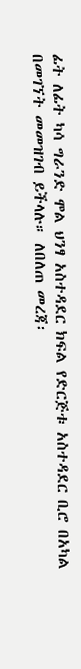ፊት ለፊት ካሳ ግራንድ ሞል ህንፃ አስተዳደር ክፍል የድርጅቱ አስተዳደር ቢሮ በአካል በመገኘት መመዝገብ ይችላሉ። ለበለጠ መረጃ፡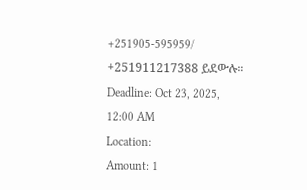+251905-595959/ +251911217388 ይደውሉ።
Deadline: Oct 23, 2025, 12:00 AM
Location:
Amount: 1